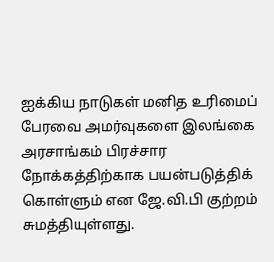ஐக்கிய நாடுகள் மனித உரிமைப் பேரவை அமர்வுகளை இலங்கை அரசாங்கம் பிரச்சார நோக்கத்திற்காக பயன்படுத்திக் கொள்ளும் என ஜே.வி.பி குற்றம் சுமத்தியுள்ளது.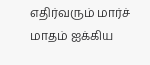எதிர்வரும் மார்ச் மாதம் ஐக்கிய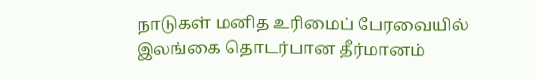நாடுகள் மனித உரிமைப் பேரவையில் இலங்கை தொடர்பான தீர்மானம்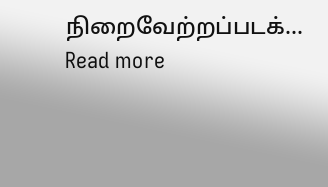நிறைவேற்றப்படக்...
Read more